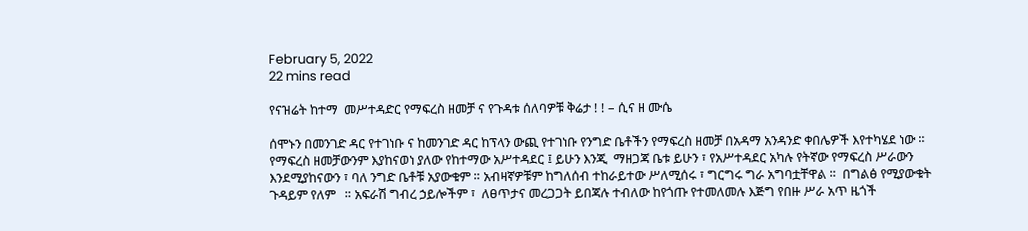February 5, 2022
22 mins read

የናዝሬት ከተማ  መሥተዳድር የማፍረስ ዘመቻ ና የጉዳቱ ሰለባዎቹ ቅሬታ ! ! – ሲና ዘ ሙሴ

ሰሞኑን በመንገድ ዳር የተገነቡ ና ከመንገድ ዳር ከፕላን ውጪ የተገነቡ የንግድ ቤቶችን የማፍረስ ዘመቻ በአዳማ አንዳንድ ቀበሌዎች እየተካሄደ ነው ። የማፍረስ ዘመቻውንም እያከናወነ ያለው የከተማው አሥተዳደር ፤ ይሁን እንጂ  ማዘጋጃ ቤቱ ይሁን ፣ የአሥተዳደር አካሉ የትኛው የማፍረስ ሥራውን እንደሚያከናውን ፣ ባለ ንግድ ቤቶቹ አያውቁም ። አብዛኛዎቹም ከግለሰብ ተከራይተው ሥለሚሰሩ ፣ ግርግሩ ግራ አግባቷቸዋል ።  በግልፅ የሚያውቁት ጉዳይም የለም   ። አፍራሽ ግብረ ኃይሎችም ፣  ለፀጥታና መረጋጋት ይበጃሉ ተብለው ከየጎጡ የተመለመሉ እጅግ የበዙ ሥራ አጥ ዜጎች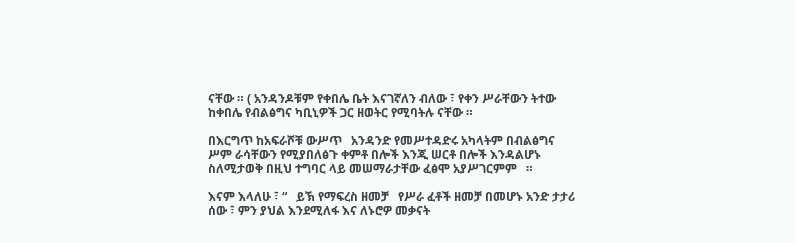ናቸው ። ( አንዳንዶቹም የቀበሌ ቤት እናገኛለን ብለው ፣ የቀን ሥራቸውን ትተው ከቀበሌ የብልፅግና ካቢኒዎች ጋር ዘወትር የሚባትሉ ናቸው ።

በእርግጥ ከአፍራሾቹ ውሥጥ   አንዳንድ የመሥተዳድሩ አካላትም በብልፅግና ሥም ራሳቸውን የሚያበለፅጉ ቀምቶ በሎች እንጂ ሠርቶ በሎች እንዳልሆኑ ስለሚታወቅ በዚህ ተግባር ላይ መሠማራታቸው ፈፅሞ አያሥገርምም   ።

እናም እላለሁ ፣ “   ይኽ የማፍረስ ዘመቻ   የሥራ ፈቶች ዘመቻ በመሆኑ አንድ ታታሪ ሰው ፣ ምን ያህል እንደሚለፋ እና ለኑሮዎ መቃናት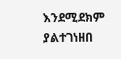እንደሚደክም ያልተገነዘበ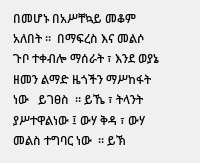በመሆኑ በአሥቸኳይ መቆም አለበት ።  በማፍረስ እና መልሶ ጉቦ ተቀብሎ ማሰራት ፣ እንደ ወያኔ ዘመን ልማድ ዜጎችን ማሥከፋት ነው   ይገፀስ  ። ይኼ ፣ ትላንት ያሥተዋልነው ፤ ውሃ ቅዳ ፣ ውሃ መልስ ተግባር ነው  ። ይኽ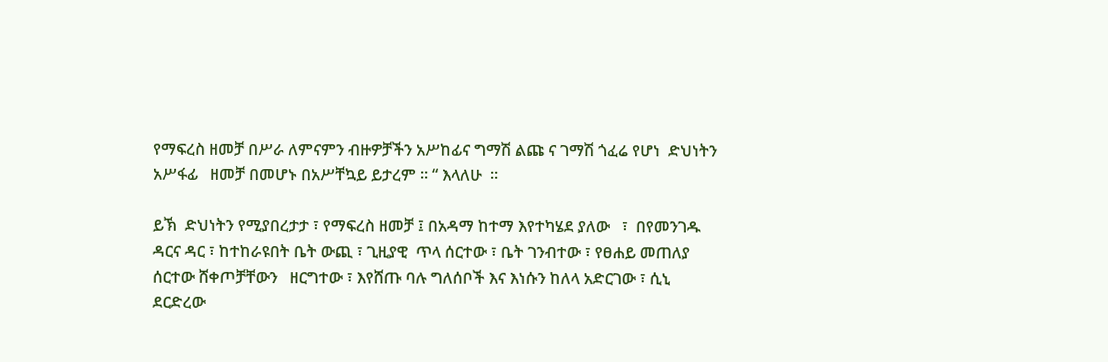የማፍረስ ዘመቻ በሥራ ለምናምን ብዙዎቻችን አሥከፊና ግማሽ ልጩ ና ገማሽ ጎፈሬ የሆነ  ድህነትን አሥፋፊ   ዘመቻ በመሆኑ በአሥቸኳይ ይታረም ። “ እላለሁ  ።

ይኽ  ድህነትን የሚያበረታታ ፣ የማፍረስ ዘመቻ ፤ በአዳማ ከተማ እየተካሄደ ያለው   ፣  በየመንገዱ ዳርና ዳር ፣ ከተከራዩበት ቤት ውጪ ፣ ጊዚያዊ  ጥላ ሰርተው ፣ ቤት ገንብተው ፣ የፀሐይ መጠለያ ሰርተው ሸቀጦቻቸውን   ዘርግተው ፣ እየሸጡ ባሉ ግለሰቦች እና እነሱን ከለላ አድርገው ፣ ሲኒ ደርድረው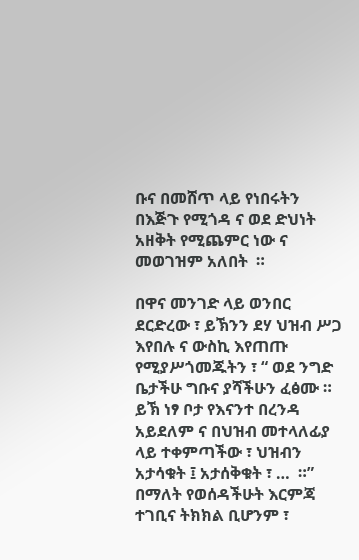ቡና በመሸጥ ላይ የነበሩትን በእጅጉ የሚጎዳ ና ወደ ድህነት አዘቅት የሚጨምር ነው ና መወገዝም አለበት  ።

በዋና መንገድ ላይ ወንበር ደርድረው ፣ ይኽንን ደሃ ህዝብ ሥጋ እየበሉ ና ውስኪ እየጠጡ  የሚያሥጎመጁትን ፣ “ ወደ ንግድ ቤታችሁ ግቡና ያሻችሁን ፈፅሙ ። ይኽ ነፃ ቦታ የእናንተ በረንዳ አይደለም ና በህዝብ መተላለፊያ ላይ ተቀምጣችው ፣ ህዝብን አታሳቁት ፤ አታሰቅቁት ፣ …  ።”  በማለት የወሰዳችሁት እርምጃ ተገቢና ትክክል ቢሆንም ፣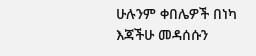ሁሉንም ቀበሌዎች በነካ እጃችሁ መዳሰሱን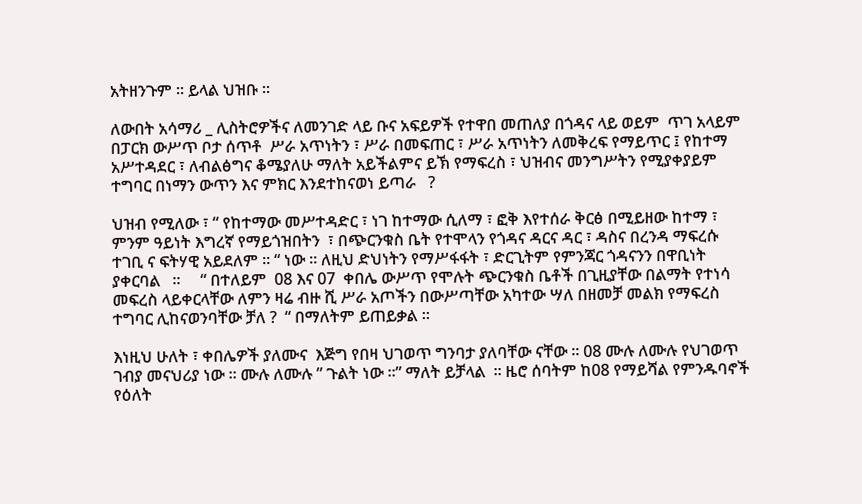አትዘንጉም ። ይላል ህዝቡ ።

ለውበት አሳማሪ _ ሊስትሮዎችና ለመንገድ ላይ ቡና አፍይዎች የተዋበ መጠለያ በጎዳና ላይ ወይም  ጥገ አላይም በፓርክ ውሥጥ ቦታ ሰጥቶ  ሥራ አጥነትን ፣ ሥራ በመፍጠር ፣ ሥራ አጥነትን ለመቅረፍ የማይጥር ፤ የከተማ አሥተዳደር ፣ ለብልፅግና ቆሜያለሁ ማለት አይችልምና ይኽ የማፍረስ ፣ ህዝብና መንግሥትን የሚያቀያይም ተግባር በነማን ውጥን እና ምክር እንደተከናወነ ይጣራ   ?

ህዝብ የሚለው ፣ “ የከተማው መሥተዳድር ፣ ነገ ከተማው ሲለማ ፣ ፎቅ እየተሰራ ቅርፅ በሚይዘው ከተማ ፣ ምንም ዓይነት እግረኛ የማይጎዝበትን  ፣ በጭርንቁስ ቤት የተሞላን የጎዳና ዳርና ዳር ፣ ዳስና በረንዳ ማፍረሱ ተገቢ ና ፍትሃዊ አይደለም ። “ ነው ። ለዚህ ድህነትን የማሥፋፋት ፣ ድርጊትም የምንጃር ጎዳናንን በዋቢነት ያቀርባል   ።     “ በተለይም  08 እና 07  ቀበሌ ውሥጥ የሞሉት ጭርንቁስ ቤቶች በጊዚያቸው በልማት የተነሳ መፍረስ ላይቀርላቸው ለምን ዛሬ ብዙ ሺ ሥራ አጦችን በውሥጣቸው አካተው ሣለ በዘመቻ መልክ የማፍረስ ተግባር ሊከናወንባቸው ቻለ ?  “ በማለትም ይጠይቃል ።

እነዚህ ሁለት ፣ ቀበሌዎች ያለሙና  እጅግ የበዛ ህገወጥ ግንባታ ያለባቸው ናቸው ። 08 ሙሉ ለሙሉ የህገወጥ ገብያ መናህሪያ ነው ። ሙሉ ለሙሉ ” ጉልት ነው ።” ማለት ይቻላል  ። ዜሮ ሰባትም ከ08 የማይሻል የምንዱባኖች የዕለት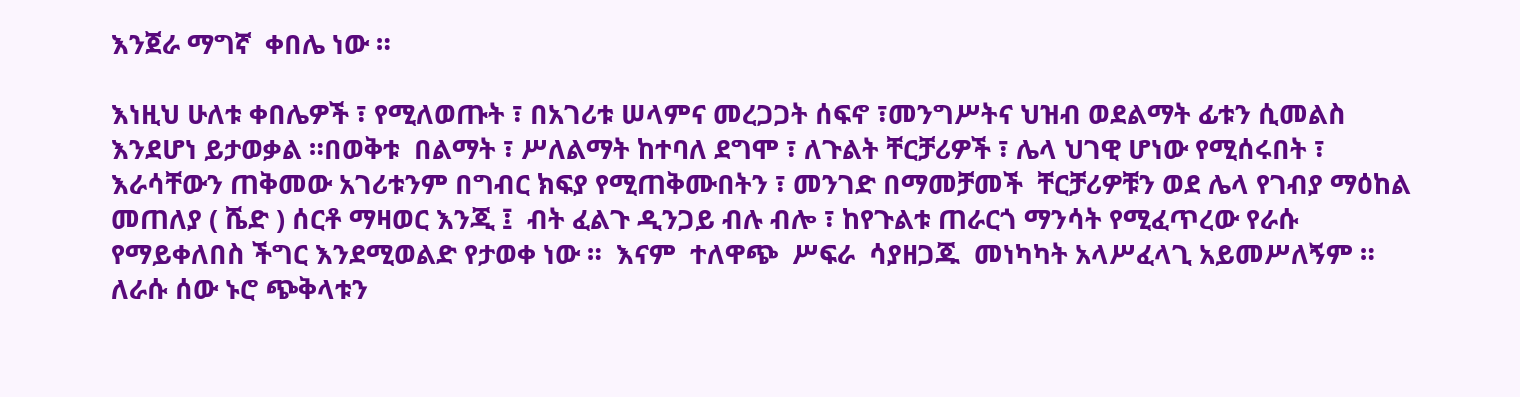እንጀራ ማግኛ  ቀበሌ ነው ።

እነዚህ ሁለቱ ቀበሌዎች ፣ የሚለወጡት ፣ በአገሪቱ ሠላምና መረጋጋት ሰፍኖ ፣መንግሥትና ህዝብ ወደልማት ፊቱን ሲመልስ እንደሆነ ይታወቃል ።በወቅቱ  በልማት ፣ ሥለልማት ከተባለ ደግሞ ፣ ለጉልት ቸርቻሪዎች ፣ ሌላ ህገዊ ሆነው የሚሰሩበት ፣ እራሳቸውን ጠቅመው አገሪቱንም በግብር ክፍያ የሚጠቅሙበትን ፣ መንገድ በማመቻመች  ቸርቻሪዎቹን ወደ ሌላ የገብያ ማዕከል መጠለያ ( ሼድ ) ሰርቶ ማዛወር እንጂ ፤  ብት ፈልጉ ዲንጋይ ብሉ ብሎ ፣ ከየጉልቱ ጠራርጎ ማንሳት የሚፈጥረው የራሱ የማይቀለበስ ችግር እንደሚወልድ የታወቀ ነው ።  እናም  ተለዋጭ  ሥፍራ  ሳያዘጋጁ  መነካካት አላሥፈላጊ አይመሥለኝም ። ለራሱ ሰው ኑሮ ጭቅላቱን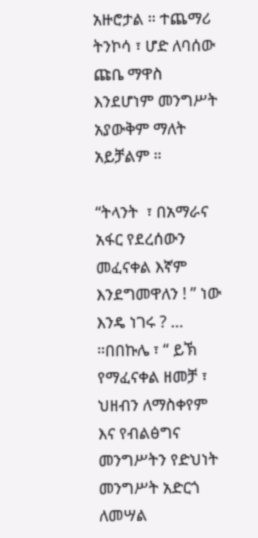አዙሮታል ። ተጨማሪ ትንኮሳ ፣ ሆድ ለባሰው ጩቤ ማዋስ እንደሆነም መንግሥት አያውቅም ማለት አይቻልም ።

“ትላንት  ፣ በአማራና  አፋር የደረሰውን መፈናቀል እኛም እንደግመዋለን ! ” ነው እንዴ ነገሩ ? … ።በበኩሌ ፣ “ ይኽ የማፈናቀል ዘመቻ ፣ ህዘብን ለማስቀየም እና የብልፅግና መንግሥትን የድህነት መንግሥት አድርጎ ለመሣል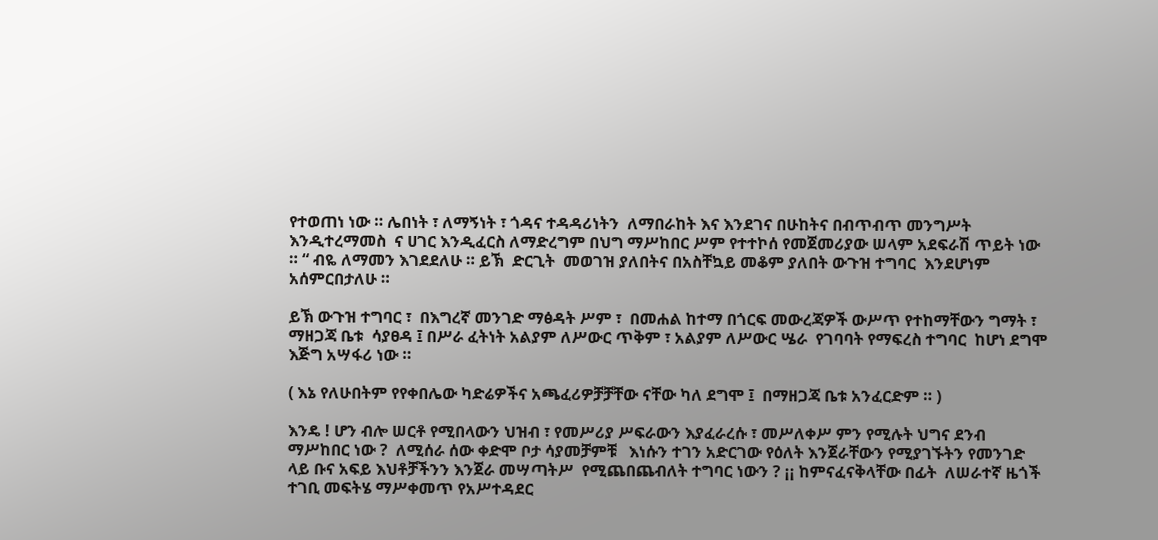የተወጠነ ነው ። ሌበነት ፣ ለማኝነት ፣ ጎዳና ተዳዳሪነትን  ለማበራከት እና እንደገና በሁከትና በብጥብጥ መንግሥት እንዲተረማመስ  ና ሀገር እንዲፈርስ ለማድረግም በህግ ማሥከበር ሥም የተተኮሰ የመጀመሪያው ሠላም አደፍራሽ ጥይት ነው ። “ ብዬ ለማመን እገደደለሁ ። ይኽ  ድርጊት  መወገዝ ያለበትና በአስቸኳይ መቆም ያለበት ውጉዝ ተግባር  እንደሆነም አሰምርበታለሁ ።

ይኽ ውጉዝ ተግባር ፣  በእግረኛ መንገድ ማፅዳት ሥም ፣  በመሐል ከተማ በጎርፍ መውረጃዎች ውሥጥ የተከማቸውን ግማት ፣ ማዘጋጃ ቤቱ  ሳያፀዳ ፤ በሥራ ፈትነት አልያም ለሥውር ጥቅም ፣ አልያም ለሥውር ሤራ  የገባባት የማፍረስ ተግባር  ከሆነ ደግሞ እጅግ አሣፋሪ ነው ።

( እኔ የለሁበትም የየቀበሌው ካድሬዎችና አጫፈሪዎቻቻቸው ናቸው ካለ ደግሞ ፤  በማዘጋጃ ቤቱ አንፈርድም ። )

እንዴ ! ሆን ብሎ ሠርቶ የሚበላውን ህዝብ ፣ የመሥሪያ ሥፍራውን እያፈራረሱ ፣ መሥለቀሥ ምን የሚሉት ህግና ደንብ ማሥከበር ነው ?  ለሚሰራ ሰው ቀድሞ ቦታ ሳያመቻምቹ   እነሱን ተገን አድርገው የዕለት እንጀራቸውን የሚያገኙትን የመንገድ ላይ ቡና አፍይ እህቶቻችንን እንጀራ መሣጣትሥ  የሚጨበጨብለት ተግባር ነውን ? ¡¡ ከምናፈናቅላቸው በፊት  ለሠራተኛ ዜጎች  ተገቢ መፍትሄ ማሥቀመጥ የአሥተዳደር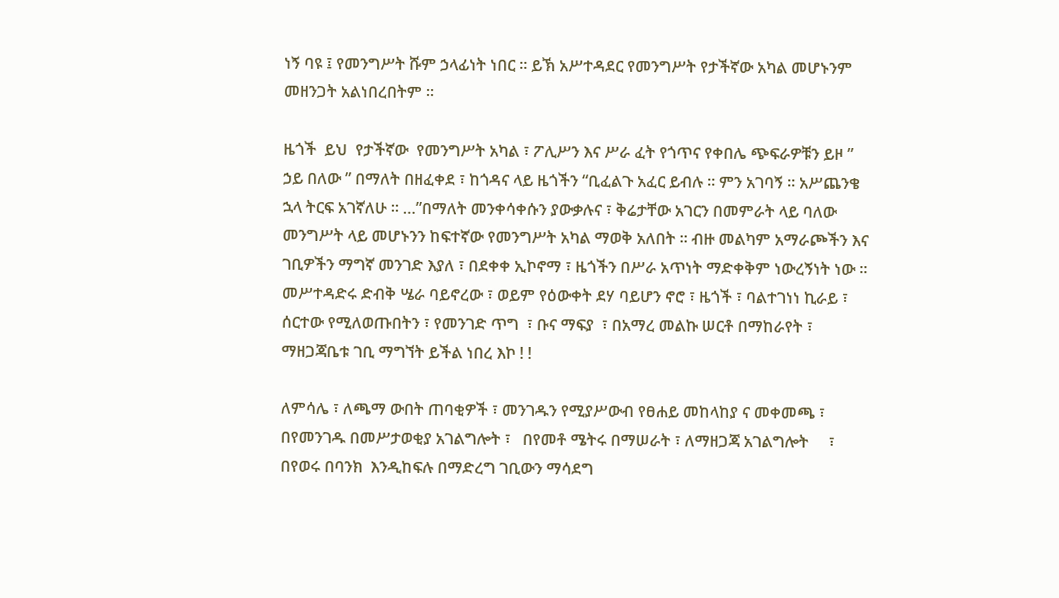ነኝ ባዩ ፤ የመንግሥት ሹም ኃላፊነት ነበር ። ይኽ አሥተዳደር የመንግሥት የታችኛው አካል መሆኑንም መዘንጋት አልነበረበትም ።

ዜጎች  ይህ  የታችኛው  የመንግሥት አካል ፣ ፖሊሥን እና ሥራ ፈት የጎጥና የቀበሌ ጭፍራዎቹን ይዞ ” ኃይ በለው ” በማለት በዘፈቀደ ፣ ከጎዳና ላይ ዜጎችን “ቢፈልጉ አፈር ይብሉ ። ምን አገባኝ ። አሥጨንቄ ኋላ ትርፍ አገኛለሁ ። …”በማለት መንቀሳቀሱን ያውቃሉና ፣ ቅሬታቸው አገርን በመምራት ላይ ባለው መንግሥት ላይ መሆኑንን ከፍተኛው የመንግሥት አካል ማወቅ አለበት ። ብዙ መልካም አማራጮችን እና ገቢዎችን ማግኛ መንገድ እያለ ፣ በደቀቀ ኢኮኖማ ፣ ዜጎችን በሥራ አጥነት ማድቀቅም ነውረኝነት ነው ። መሥተዳድሩ ድብቅ ሤራ ባይኖረው ፣ ወይም የዕውቀት ደሃ ባይሆን ኖሮ ፣ ዜጎች ፣ ባልተገነነ ኪራይ ፣ ሰርተው የሚለወጡበትን ፣ የመንገድ ጥግ  ፣ ቡና ማፍያ  ፣ በአማረ መልኩ ሠርቶ በማከራየት ፣ ማዘጋጃቤቱ ገቢ ማግኘት ይችል ነበረ እኮ ! !

ለምሳሌ ፣ ለጫማ ውበት ጠባቂዎች ፣ መንገዱን የሚያሥውብ የፀሐይ መከላከያ ና መቀመጫ ፣ በየመንገዱ በመሥታወቂያ አገልግሎት ፣   በየመቶ ሜትሩ በማሠራት ፣ ለማዘጋጃ አገልግሎት     ፣ በየወሩ በባንክ  እንዲከፍሉ በማድረግ ገቢውን ማሳደግ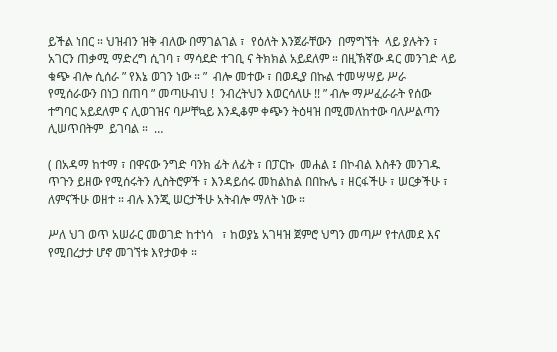ይችል ነበር ። ህዝብን ዝቅ ብለው በማገልገል ፣  የዕለት እንጀራቸውን  በማግኘት  ላይ ያሉትን ፣ አገርን ጠቃሚ ማድረግ ሲገባ ፣ ማሳደድ ተገቢ ና ትክክል አይደለም ። በዚኽኛው ዳር መንገድ ላይ ቁጭ ብሎ ሲሰራ ” የእኔ ወገን ነው ። ”  ብሎ መተው ፣ በወዲያ በኩል ተመሣሣይ ሥራ የሚሰራውን በነጋ በጠባ ” መጣሁብህ !  ንብረትህን እወርሳለሁ !! ” ብሎ ማሥፈራራት የሰው ተግባር አይደለም ና ሊወገዝና ባሥቸኳይ እንዲቆም ቀጭን ትዕዛዝ በሚመለከተው ባለሥልጣን ሊሠጥበትም  ይገባል ።  …

( በአዳማ ከተማ ፣ በዋናው ንግድ ባንክ ፊት ለፊት ፣ በፓርኩ  መሐል ፤ በኮብል እስቶን መንገዱ ጥጉን ይዘው የሚሰሩትን ሊስትሮዎች ፣ እንዳይሰሩ መከልከል በበኩሌ ፣ ዘርፋችሁ ፣ ሠርቃችሁ ፣ ለምናችሁ ወዘተ ። ብሉ እንጂ ሠርታችሁ አትብሎ ማለት ነው ።

ሥለ ህገ ወጥ አሠራር መወገድ ከተነሳ   ፣ ከወያኔ አገዛዝ ጀምሮ ህግን መጣሥ የተለመደ እና የሚበረታታ ሆኖ መገኘቱ እየታወቀ ።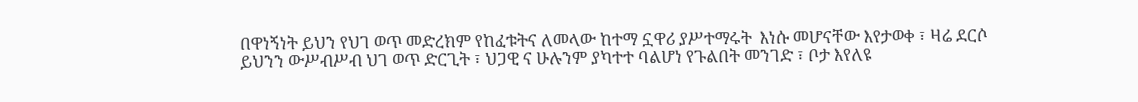በዋነኝነት ይህን የህገ ወጥ መድረክም የከፈቱትና ለመላው ከተማ ኗዋሪ ያሥተማሩት  እነሱ መሆናቸው እየታወቀ ፣ ዛሬ ደርሶ ይህንን ውሥብሥብ ህገ ወጥ ድርጊት ፣ ህጋዊ ና ሁሉንም ያካተተ ባልሆነ የጉልበት መንገድ ፣ ቦታ እየለዩ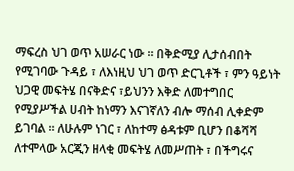ማፍረስ ህገ ወጥ አሠራር ነው ። በቅድሚያ ሊታሰብበት የሚገባው ጉዳይ ፣ ለእነዚህ ህገ ወጥ ድርጊቶች ፣ ምን ዓይነት ህጋዊ መፍትሄ በናቅድና ፣ይህንን እቅድ ለመተግበር የሚያሥችል ሀብት ከነማን እናገኛለን ብሎ ማሰብ ሊቀድም ይገባል ። ለሁሉም ነገር ፣ ለከተማ ፅዳቱም ቢሆን በቆሻሻ ለተሞላው አርጂን ዘላቂ መፍትሄ ለመሥጠት ፣ በችግሩና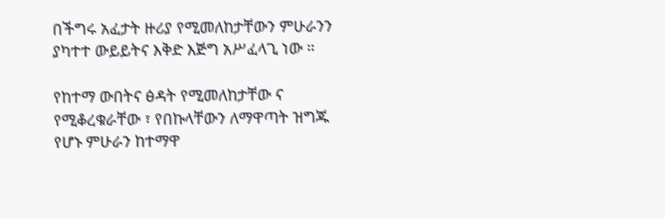በችግሩ አፈታት ዙሪያ የሚመለከታቸውን ምሁራንን ያካተተ ውይይትና እቅድ እጅግ አሥፈላጊ ነው ።

የከተማ ውበትና ፅዳት የሚመለከታቸው ና የሚቆረቁራቸው ፣ የበኩላቸውን ለማዋጣት ዝግጁ የሆኑ ምሁራን ከተማዋ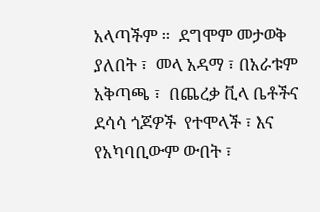አላጣችም ።  ደግሞም መታወቅ ያለበት ፣  መላ አዳማ ፣ በአራቱም አቅጣጫ ፣  በጨረቃ ቪላ ቤቶችና ደሳሳ ጎጆዎች  የተሞላች ፣ እና የአካባቢውም ውበት ፣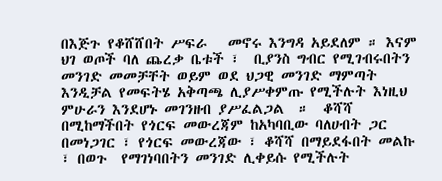በእጅጉ የቆሸሸበት ሥፍራ   መኖሩ እንግዳ አይደለም ። እናም  ህገ ወጦች ባለ ጨረቃ ቤቱች ፣  ቢያንስ ግብር የሚገብሩበትን መንገድ መመቻቸት ወይም ወደ ህጋዊ መንገድ ማምጣት እንዲቻል የመፍትሄ አቅጣጫ ሊያሥቀምጡ የሚችሉት እነዚህ ምሁራን እንደሆኑ መገንዘብ ያሥፈልጋል  ።  ቆሻሻ በሚከማችበት የጎርፍ መውረጃም ከአካባቢው ባለሀብት ጋር በመነጋገር ፣ የጎርፍ መውረጃው ፣ ቆሻሻ በማይደፋበት መልኩ ፣ በወጉ  የማገነባበትን መንገድ ሊቀይሱ የሚችሉት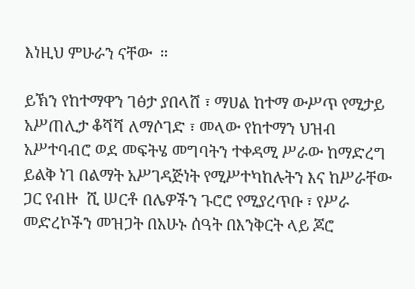እነዚህ ምሁራን ናቸው  ።

ይኽን የከተማዋን ገፅታ ያበላሸ ፣ ማሀል ከተማ ውሥጥ የሚታይ አሥጠሊታ ቆሻሻ ለማሶገድ ፣ መላው የከተማን ህዝብ አሥተባብሮ ወደ መፍትሄ መግባትን ተቀዳሚ ሥራው ከማድረግ ይልቅ ነገ በልማት አሥገዳጅነት የሚሥተካከሉትን እና ከሥራቸው ጋር የብዙ  ሺ ሠርቶ በሌዎችን ጉሮሮ የሚያረጥቡ ፣ የሥራ መድረኮችን መዝጋት በአሁኑ ሰዓት በእንቅርት ላይ ጆሮ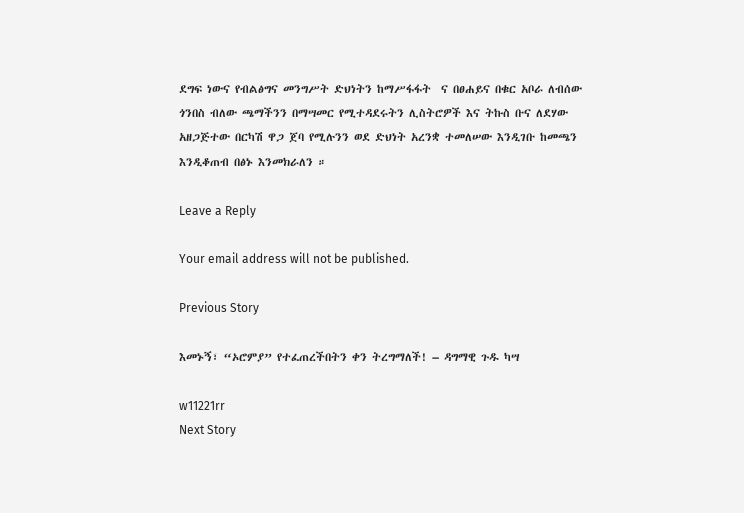ደግፍ ነውና የብልፅግና መንግሥት ድህነትን ከማሥፋፋት  ና በፀሐይና በቁር አቦራ ለብሰው ጎንበስ ብለው ጫማችንን በማሣመር የሚተዳደሩትን ሊስትሮዎች እና ትኩስ ቡና ለደሃው አዘጋጅተው በርካሽ ዋጋ ጀባ የሚሉንን ወደ ድህነት አረንቋ ተመለሠው እንዲገቡ ከመጫን እንዲቆጠብ በፅኑ እንመክራለን ።

Leave a Reply

Your email address will not be published.

Previous Story

እመኑኝ፣ “ኦሮምያ” የተፈጠረችበትን ቀን ትረግማለች! – ዳግማዊ ጉዱ ካሣ

w11221rr
Next Story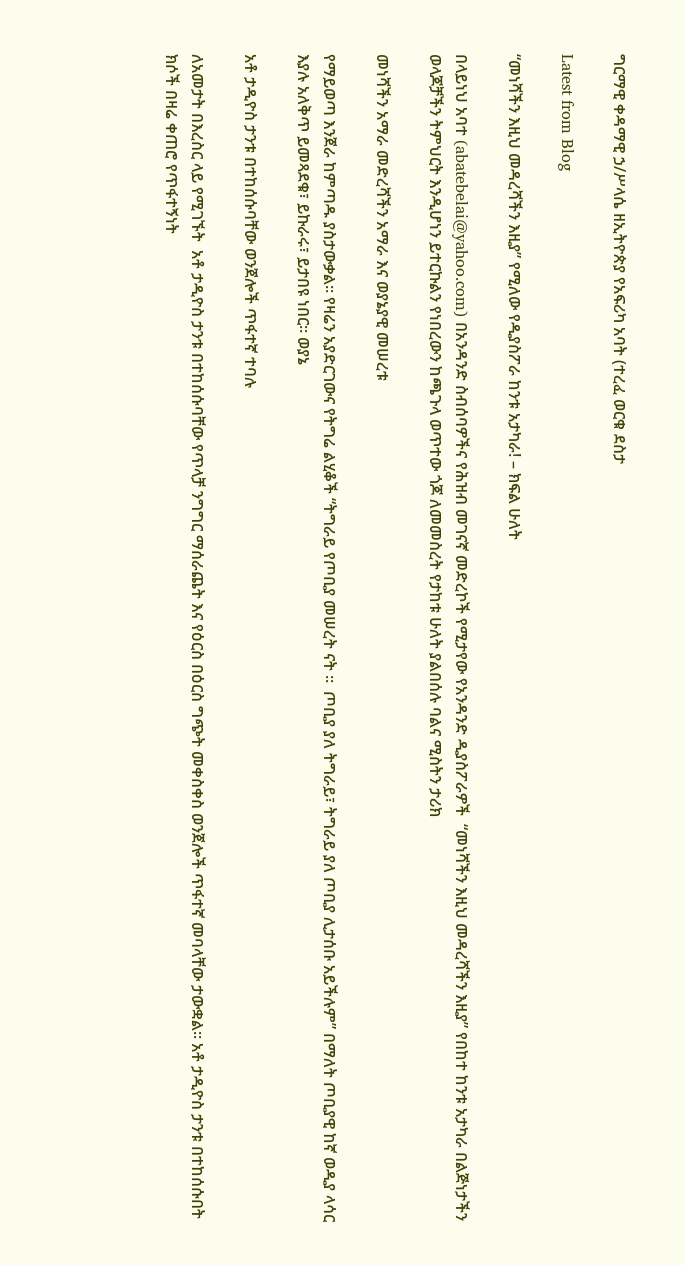ግርማዊ ቀዳማዊ ኃ/ሥላሴ ዘኢትዮጵያ የአፍሪካ አባት (ተረፈ ወርቁ ደስታ

Latest from Blog

“መነሻችን እዚህ መዳረሻችን እዚያ” የሚለው የዲያስፖራ ከንቱ አታካራ! – ክፍል ሁለት

በላይነህ አባተ (abatebelai@yahoo.com) በአንዳንድ ስብሰባዎችና የሕዝብ መገናኛ መድረኮች የሚታየው የአንዳንድ ዲያስፖራዎች  “መነሻችን እዚህ መዳረሻችን እዚያ” የበከተ ከንቱ አታካራ በልጅነታችን ወላጆቻችን ትምህርት እንዲሆነን ይተርኩልን የነበረውን ከጫጉላ ወጥተው ጎጆ ለመመስረት የታከቱ ሁለት ያልበሰሉ ባልና ሚስትን ታሪክ

መነሻችን አማራ መድረሻችን አማራ እና ወያኔያዊ መሠረቱ

የማይወጣ እንጀራ ከምጣዱ ያስታውቃል። የዛሬን አያድርገውና የትግሬ ልሂቆች “ትግራይ የጦቢያ መሠረት ናት ።  ጦቢያ ያለ ትግራይ፣ ትግራይ ያለ ጦቢያ ሊታሰቡ አይችሉም” በማለት ጦቢያዊ ከኛ ወዲያ ላሳር እያሉ አለቅጥ ይመጻደቁ፣ ይኩራሩ፣ ይታበዩ ነበር። ወያኔ

አቶ ታዲዮስ ታንቱ በተከሰሱባቸው ወንጀሎች ጥፋተኛ ተባሉ

ለአመታት በእረስር ላይ የሚገኙት  አቶ ታዲዮስ ታንቱ በተከሰሱባቸው የጥላቻ ንግግር ማሰራጨት እና የዕርስ በዕርስ ግጭት መቀስቀስ ወንጀሎች ጥፋተኛ መባላቸው ታውቋል፡፡ አቶ ታዲዮስ ታንቱ በተከሰሱበት ክሶች በዛሬ ቀጠሮ የጥፋተኝነት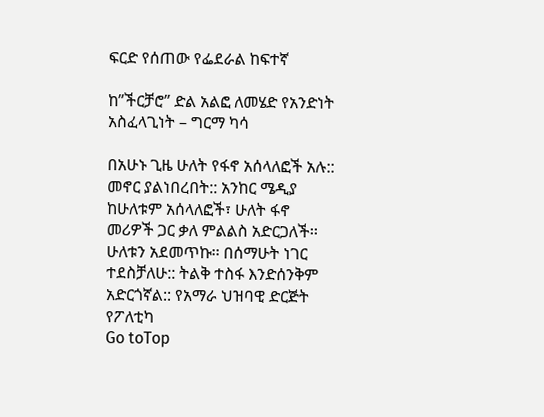ፍርድ የሰጠው የፌደራል ከፍተኛ

ከ”ችርቻሮ” ድል አልፎ ለመሄድ የአንድነት አስፈላጊነት – ግርማ ካሳ

በአሁኑ ጊዜ ሁለት የፋኖ አሰላለፎች አሉ:: መኖር ያልነበረበት:: አንከር ሜዲያ ከሁለቱም አሰላለፎች፣ ሁለት ፋኖ መሪዎች ጋር ቃለ ምልልስ አድርጋለች፡፡ ሁለቱን አደመጥኩ፡፡ በሰማሁት ነገር ተደስቻለሁ:: ትልቅ ተስፋ እንድሰንቅም አድርጎኛል:: የአማራ ህዝባዊ ድርጅት የፖለቲካ
Go toTop